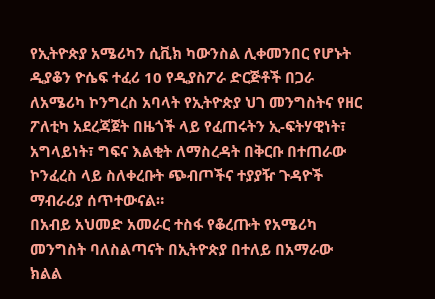የኢትዮጵያ አሜሪካን ሲቪክ ካውንስል ሊቀመንበር የሆኑት ዲያቆን ዮሴፍ ተፈሪ 10 የዲያስፖራ ድርጅቶች በጋራ ለአሜሪካ ኮንግረስ አባላት የኢትዮጵያ ህገ መንግስትና የዘር ፖለቲካ አደረጃጀት በዜጎች ላይ የፈጠሩትን ኢ-ፍትሃዊነት፣ አግላይነት፣ ግፍና እልቂት ለማስረዳት በቅርቡ በተጠራው ኮንፈረስ ላይ ስለቀረቡት ጭብጦችና ተያያዥ ጉዳዮች ማብራሪያ ሰጥተውናል።
በአብይ አህመድ አመራር ተስፋ የቆረጡት የአሜሪካ መንግስት ባለስልጣናት በኢትዮጵያ በተለይ በአማራው ክልል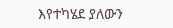እየተካሄደ ያለውን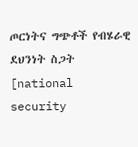ጦርነትና ግጭቶች የብሄራዊ ደህንነት ስጋት [national security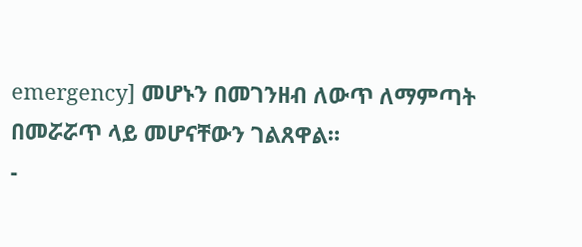emergency] መሆኑን በመገንዘብ ለውጥ ለማምጣት በመሯሯጥ ላይ መሆናቸውን ገልጸዋል።
-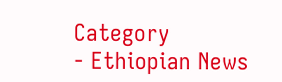Category
- Ethiopian News